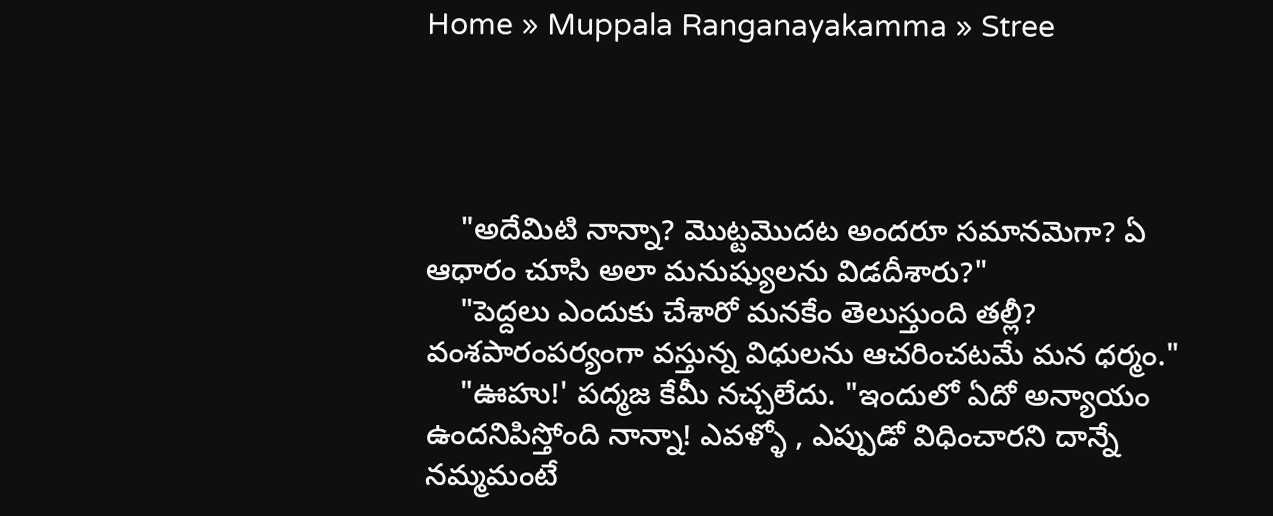Home » Muppala Ranganayakamma » Stree




    "అదేమిటి నాన్నా? మొట్టమొదట అందరూ సమానమెగా? ఏ ఆధారం చూసి అలా మనుష్యులను విడదీశారు?"
    "పెద్దలు ఎందుకు చేశారో మనకేం తెలుస్తుంది తల్లీ? వంశపారంపర్యంగా వస్తున్న విధులను ఆచరించటమే మన ధర్మం."
    "ఊహు!' పద్మజ కేమీ నచ్చలేదు. "ఇందులో ఏదో అన్యాయం ఉందనిపిస్తోంది నాన్నా! ఎవళ్ళో , ఎప్పుడో విధించారని దాన్నే నమ్మమంటే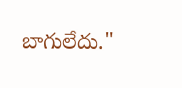బాగులేదు."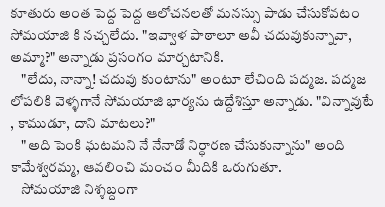కూతురు అంత పెద్ద పెద్ద ఆలోచనలతో మనస్సు పాడు చేసుకోవటం సోమయాజి కి నచ్చలేదు. "ఇవ్వాళ పాఠాలూ అవీ చదువుకున్నావా, అమ్మా?" అన్నాడు ప్రసంగం మార్చటానికి.
    "లేదు, నాన్నా! చదువు కుంటాను" అంటూ లేచింది పద్మజ. పద్మజ లోపలికి వెళ్ళగానే సోమయాజి భార్యను ఉద్దేశిస్తూ అన్నాడు. "విన్నావుటే , కాముడూ, దాని మాటలు?"
    "అది పెంకి ఘటమని నే నేనాడో నిర్ధారణ చేసుకున్నాను" అంది కామేశ్వరమ్మ, ఆవలించి మంచం మీదికి ఒరుగుతూ.
    సోమయాజి నిశ్శబ్దంగా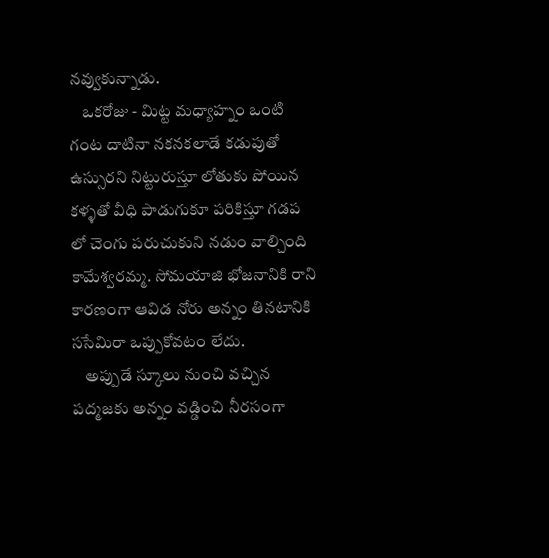నవ్వుకున్నాడు.
    ఒకరోజు - మిట్ట మధ్యాహ్నం ఒంటి గంట దాటినా నకనకలాడే కడుపుతో ఉస్సురని నిట్టురుస్తూ లోతుకు పోయిన కళ్ళతో వీధి పాడుగుకూ పరికిస్తూ గడప లో చెంగు పరుచుకుని నడుం వాల్చింది కామేశ్వరమ్మ. సోమయాజి భోజనానికి రాని కారణంగా ఆవిడ నోరు అన్నం తినటానికి ససేమిరా ఒప్పుకోవటం లేదు.
    అప్పుడే స్కూలు నుంచి వచ్చిన పద్మజకు అన్నం వడ్డించి నీరసంగా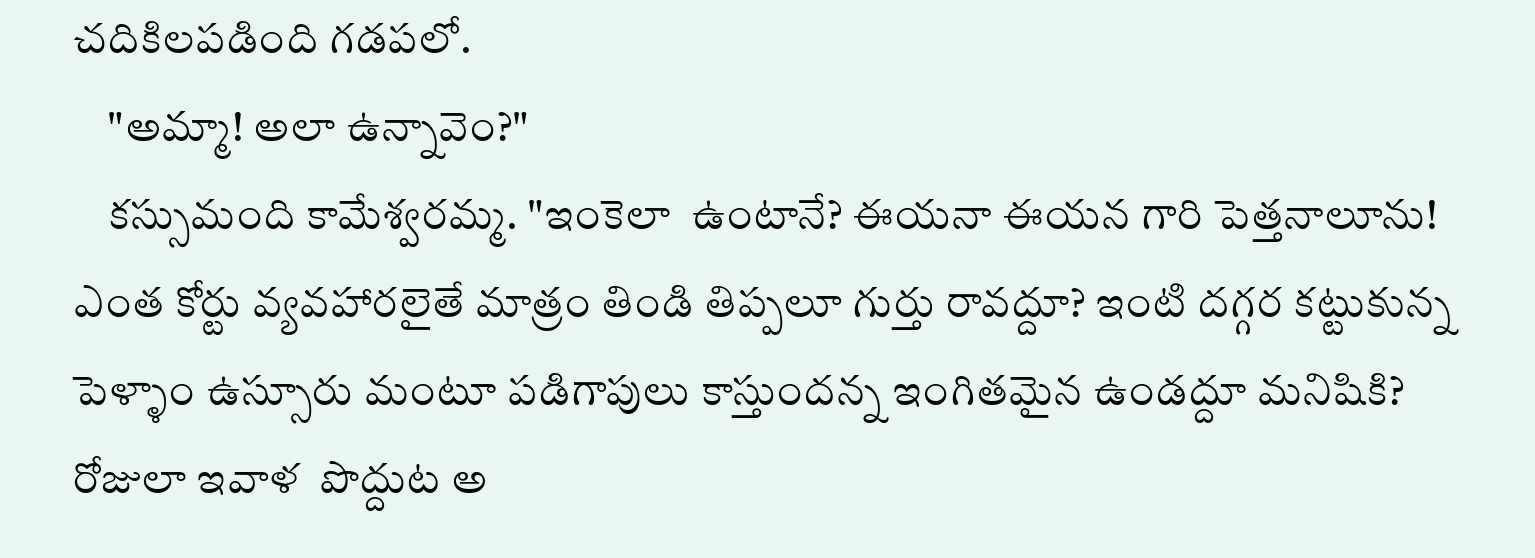చదికిలపడింది గడపలో.
    "అమ్మా! అలా ఉన్నావెం?"
    కస్సుమంది కామేశ్వరమ్మ. "ఇంకెలా  ఉంటానే? ఈయనా ఈయన గారి పెత్తనాలూను! ఎంత కోర్టు వ్యవహారలైతే మాత్రం తిండి తిప్పలూ గుర్తు రావద్దూ? ఇంటి దగ్గర కట్టుకున్న పెళ్ళాం ఉస్సూరు మంటూ పడిగాపులు కాస్తుందన్న ఇంగితమైన ఉండద్దూ మనిషికి? రోజులా ఇవాళ  పొద్దుట అ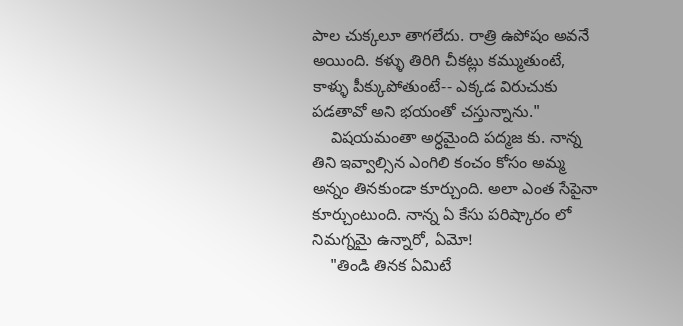పాల చుక్కలూ తాగలేదు. రాత్రి ఉపోషం అవనే అయింది. కళ్ళు తిరిగి చీకట్లు కమ్ముతుంటే, కాళ్ళు పీక్కుపోతుంటే-- ఎక్కడ విరుచుకు పడతావో అని భయంతో చస్తున్నాను."
    విషయమంతా అర్ధమైంది పద్మజ కు. నాన్న తిని ఇవ్వాల్సిన ఎంగిలి కంచం కోసం అమ్మ అన్నం తినకుండా కూర్చుంది. అలా ఎంత సేపైనా కూర్చుంటుంది. నాన్న ఏ కేసు పరిష్కారం లో నిమగ్నమై ఉన్నారో, ఏమో!
    "తిండి తినక ఏమిటే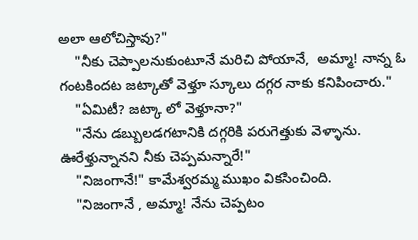అలా ఆలోచిస్తావు?"
    "నీకు చెప్పాలనుకుంటూనే మరిచి పోయానే,  అమ్మా! నాన్న ఓ గంటకిందట జట్కాతో వెళ్తూ స్కూలు దగ్గర నాకు కనిపించారు."
    "ఏమిటీ? జట్కా లో వెళ్తూనా?"
    "నేను డబ్బులడగటానికి దగ్గరికి పరుగెత్తుకు వెళ్ళాను. ఊరేళ్తున్నానని నీకు చెప్పమన్నారే!"
    "నిజంగానే!" కామేశ్వరమ్మ ముఖం వికసించింది.
    "నిజంగానే , అమ్మా! నేను చెప్పటం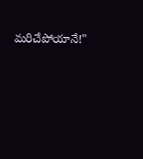మరిచేపోయానే!"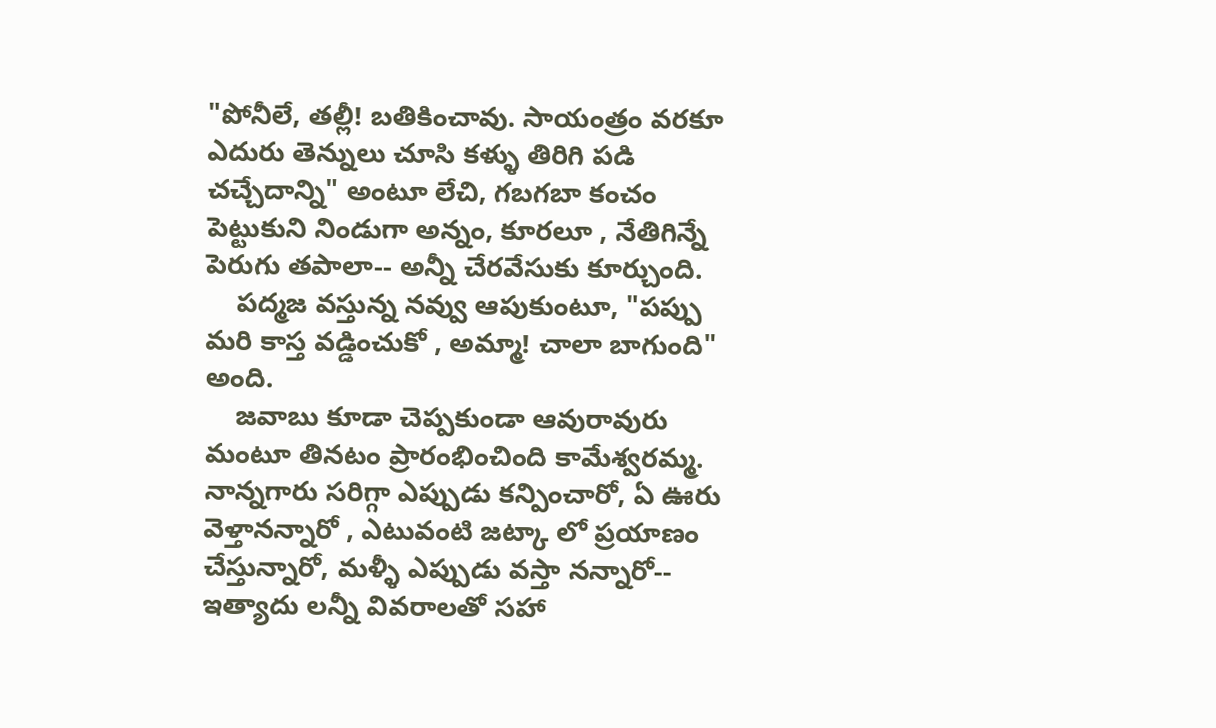"పోనీలే, తల్లీ! బతికించావు. సాయంత్రం వరకూ ఎదురు తెన్నులు చూసి కళ్ళు తిరిగి పడి చచ్చేదాన్ని" అంటూ లేచి, గబగబా కంచం పెట్టుకుని నిండుగా అన్నం, కూరలూ , నేతిగిన్నే పెరుగు తపాలా-- అన్నీ చేరవేసుకు కూర్చుంది.
    పద్మజ వస్తున్న నవ్వు ఆపుకుంటూ, "పప్పు మరి కాస్త వడ్డించుకో , అమ్మా! చాలా బాగుంది" అంది.
    జవాబు కూడా చెప్పకుండా ఆవురావురు మంటూ తినటం ప్రారంభించింది కామేశ్వరమ్మ. నాన్నగారు సరిగ్గా ఎప్పుడు కన్పించారో, ఏ ఊరు వెళ్తానన్నారో , ఎటువంటి జట్కా లో ప్రయాణం చేస్తున్నారో, మళ్ళీ ఎప్పుడు వస్తా నన్నారో-- ఇత్యాదు లన్నీ వివరాలతో సహా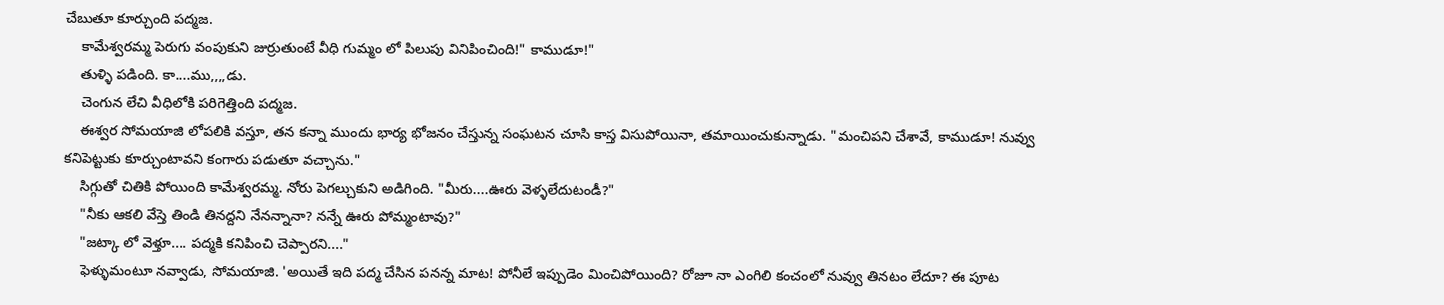చేబుతూ కూర్చుంది పద్మజ.
    కామేశ్వరమ్మ పెరుగు వంపుకుని జుర్రుతుంటే వీధి గుమ్మం లో పిలుపు వినిపించింది!" కాముడూ!"
    తుళ్ళి పడింది. కా....ము,,,,డు.
    చెంగున లేచి వీధిలోకి పరిగెత్తింది పద్మజ.
    ఈశ్వర సోమయాజి లోపలికి వస్తూ, తన కన్నా ముందు భార్య భోజనం చేస్తున్న సంఘటన చూసి కాస్త విసుపోయినా, తమాయించుకున్నాడు. "మంచిపని చేశావే, కాముడూ! నువ్వు కనిపెట్టుకు కూర్చుంటావని కంగారు పడుతూ వచ్చాను."
    సిగ్గుతో చితికి పోయింది కామేశ్వరమ్మ. నోరు పెగల్చుకుని అడిగింది. "మీరు....ఊరు వెళ్ళలేదుటండీ?"
    "నీకు ఆకలి వేస్తె తిండి తినద్దని నేనన్నానా? నన్నే ఊరు పోమ్మంటావు?"
    "జట్కా లో వెళ్తూ.... పద్మకి కనిపించి చెప్పారని...."
    ఫెళ్ళుమంటూ నవ్వాడు, సోమయాజి. 'అయితే ఇది పద్మ చేసిన పనన్న మాట! పోనీలే ఇప్పుడెం మించిపోయింది? రోజూ నా ఎంగిలి కంచంలో నువ్వు తినటం లేదూ? ఈ పూట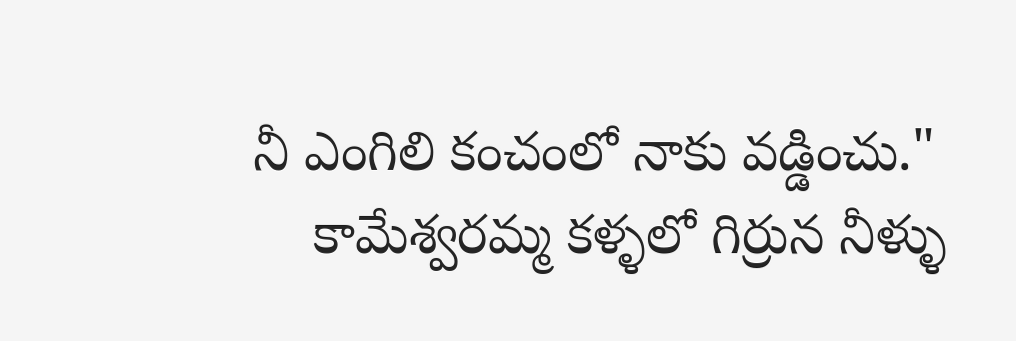నీ ఎంగిలి కంచంలో నాకు వడ్డించు."
    కామేశ్వరమ్మ కళ్ళలో గిర్రున నీళ్ళు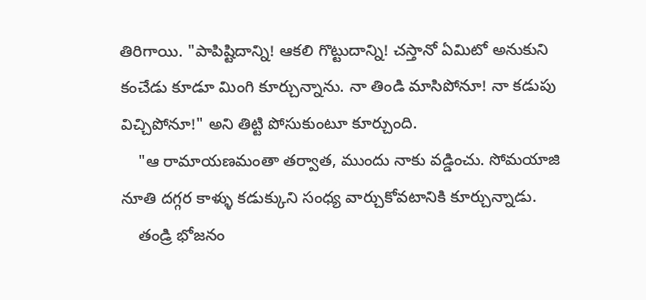తిరిగాయి. "పాపిష్టిదాన్ని! ఆకలి గొట్టుదాన్ని! చస్తానో ఏమిటో అనుకుని కంచేడు కూడూ మింగి కూర్చున్నాను. నా తిండి మాసిపోనూ! నా కడుపు విచ్చిపోనూ!" అని తిట్టి పోసుకుంటూ కూర్చుంది.
    "ఆ రామాయణమంతా తర్వాత, ముందు నాకు వడ్డించు. సోమయాజి నూతి దగ్గర కాళ్ళు కడుక్కుని సంధ్య వార్చుకోవటానికి కూర్చున్నాడు.
    తండ్రి భోజనం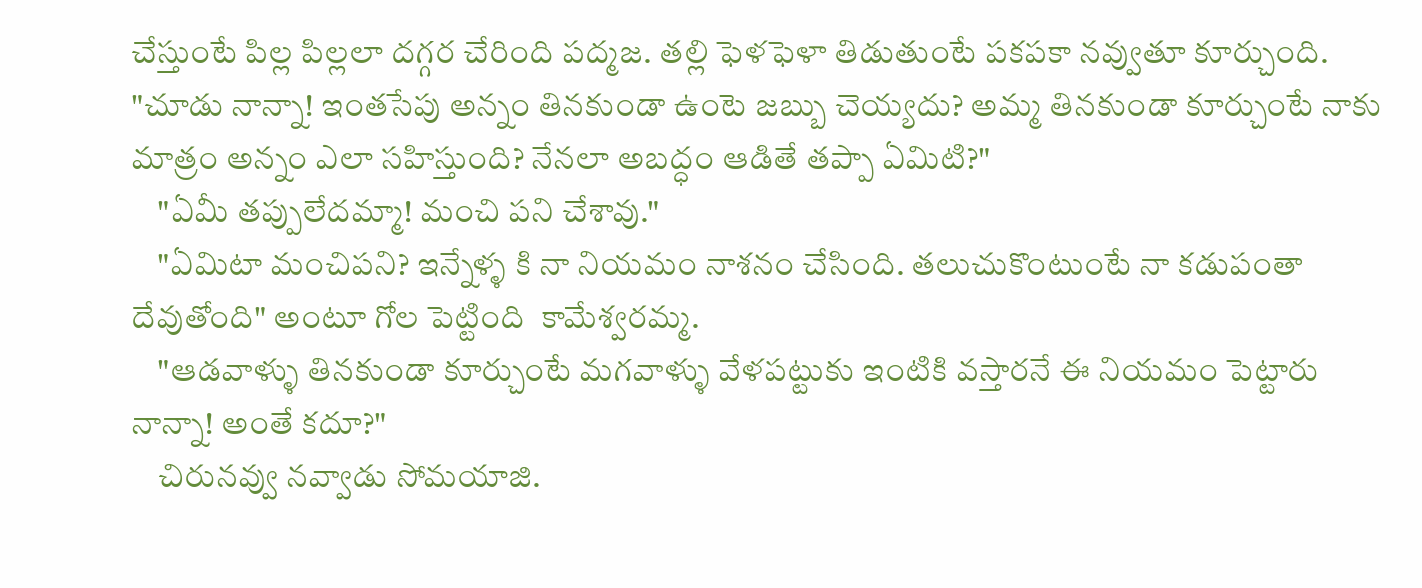చేస్తుంటే పిల్ల పిల్లలా దగ్గర చేరింది పద్మజ. తల్లి ఫెళఫెళా తిడుతుంటే పకపకా నవ్వుతూ కూర్చుంది. "చూడు నాన్నా! ఇంతసేపు అన్నం తినకుండా ఉంటె జబ్బు చెయ్యదు? అమ్మ తినకుండా కూర్చుంటే నాకు మాత్రం అన్నం ఎలా సహిస్తుంది? నేనలా అబద్ధం ఆడితే తప్పా ఏమిటి?"
    "ఏమీ తప్పులేదమ్మా! మంచి పని చేశావు."
    "ఏమిటా మంచిపని? ఇన్నేళ్ళ కి నా నియమం నాశనం చేసింది. తలుచుకొంటుంటే నా కడుపంతా దేవుతోంది" అంటూ గోల పెట్టింది  కామేశ్వరమ్మ.
    "ఆడవాళ్ళు తినకుండా కూర్చుంటే మగవాళ్ళు వేళపట్టుకు ఇంటికి వస్తారనే ఈ నియమం పెట్టారు నాన్నా! అంతే కదూ?"
    చిరునవ్వు నవ్వాడు సోమయాజి.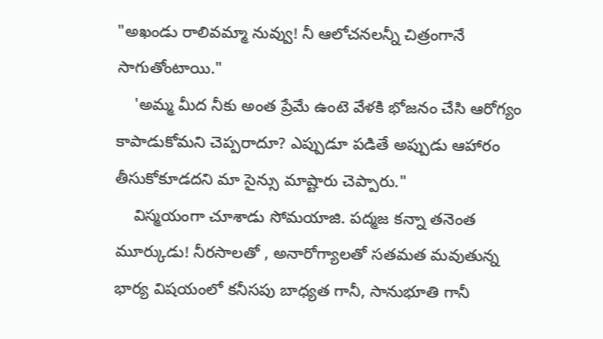"అఖండు రాలివమ్మా నువ్వు! నీ ఆలోచనలన్నీ చిత్రంగానే సాగుతోంటాయి."
    'అమ్మ మీద నీకు అంత ప్రేమే ఉంటె వేళకి భోజనం చేసి ఆరోగ్యం కాపాడుకోమని చెప్పరాదూ? ఎప్పుడూ పడితే అప్పుడు ఆహారం తీసుకోకూడదని మా సైన్సు మాష్టారు చెప్పారు."
    విస్మయంగా చూశాడు సోమయాజి. పద్మజ కన్నా తనెంత మూర్కుడు! నీరసాలతో , అనారోగ్యాలతో సతమత మవుతున్న భార్య విషయంలో కనీసపు బాధ్యత గానీ, సానుభూతి గానీ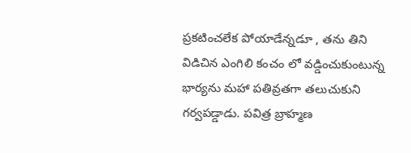ప్రకటించలేక పోయాడేన్నడూ , తను తిని విడిచిన ఎంగిలి కంచం లో వడ్డించుకుంటున్న భార్యను మహా పతివ్రతగా తలుచుకుని గర్వపడ్డాడు. పవిత్ర బ్రాహ్మణ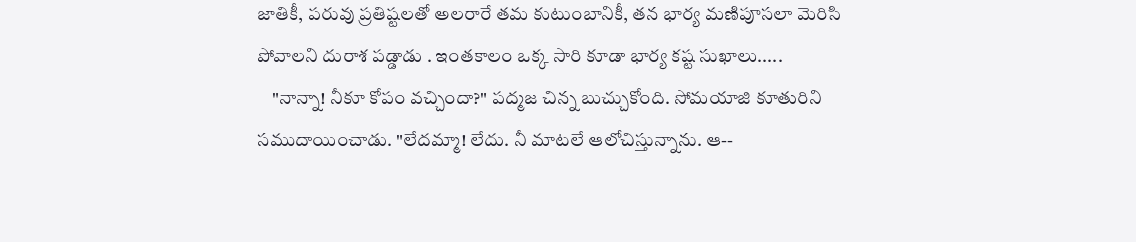జాతికీ, పరువు ప్రతిష్టలతో అలరారే తమ కుటుంబానికీ, తన భార్య మణిపూసలా మెరిసి పోవాలని దురాశ పడ్డాడు . ఇంతకాలం ఒక్క సారి కూడా భార్య కష్ట సుఖాలు.....
    "నాన్నా! నీకూ కోపం వచ్చిందా?" పద్మజ చిన్న బుచ్చుకోంది. సోమయాజి కూతురిని సముదాయించాడు. "లేదమ్మా! లేదు. నీ మాటలే ఆలోచిస్తున్నాను. ఆ--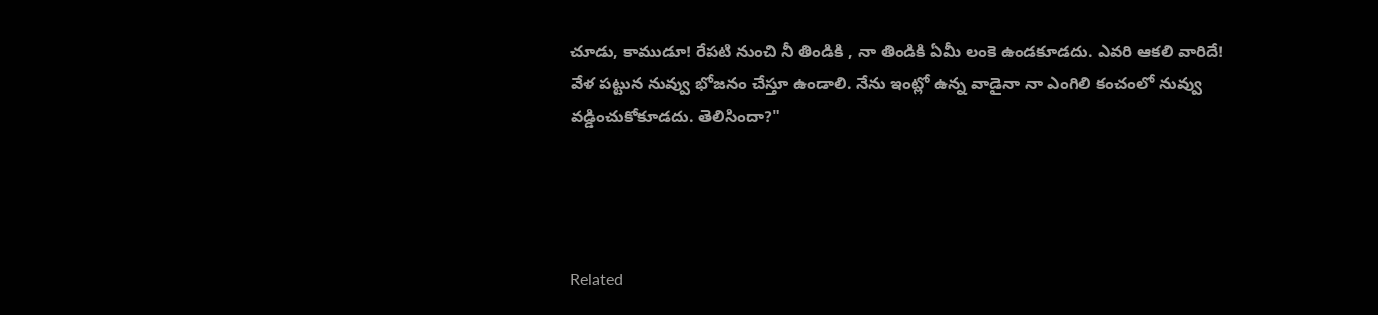చూడు, కాముడూ! రేపటి నుంచి నీ తిండికి , నా తిండికి ఏమీ లంకె ఉండకూడదు. ఎవరి ఆకలి వారిదే! వేళ పట్టున నువ్వు భోజనం చేస్తూ ఉండాలి. నేను ఇంట్లో ఉన్న వాడైనా నా ఎంగిలి కంచంలో నువ్వు వడ్డించుకోకూడదు. తెలిసిందా?"




Related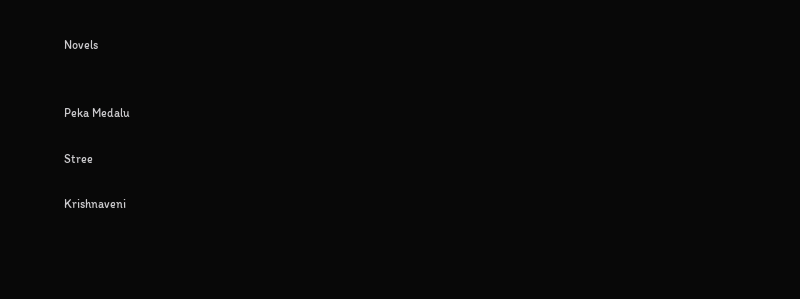Novels


Peka Medalu

Stree

Krishnaveni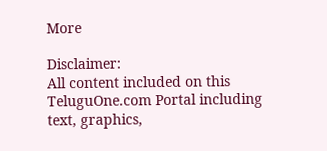More

Disclaimer:
All content included on this TeluguOne.com Portal including text, graphics,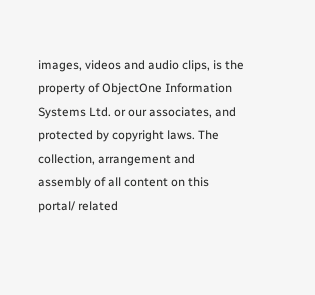images, videos and audio clips, is the property of ObjectOne Information Systems Ltd. or our associates, and protected by copyright laws. The collection, arrangement and assembly of all content on this portal/ related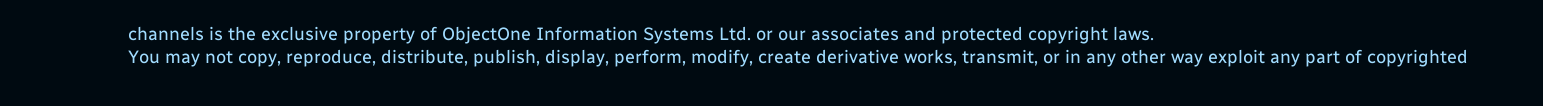channels is the exclusive property of ObjectOne Information Systems Ltd. or our associates and protected copyright laws.
You may not copy, reproduce, distribute, publish, display, perform, modify, create derivative works, transmit, or in any other way exploit any part of copyrighted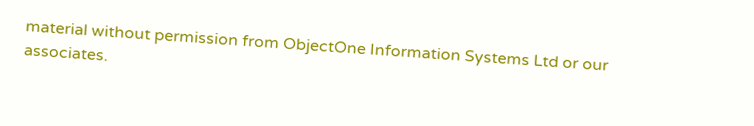material without permission from ObjectOne Information Systems Ltd or our associates.